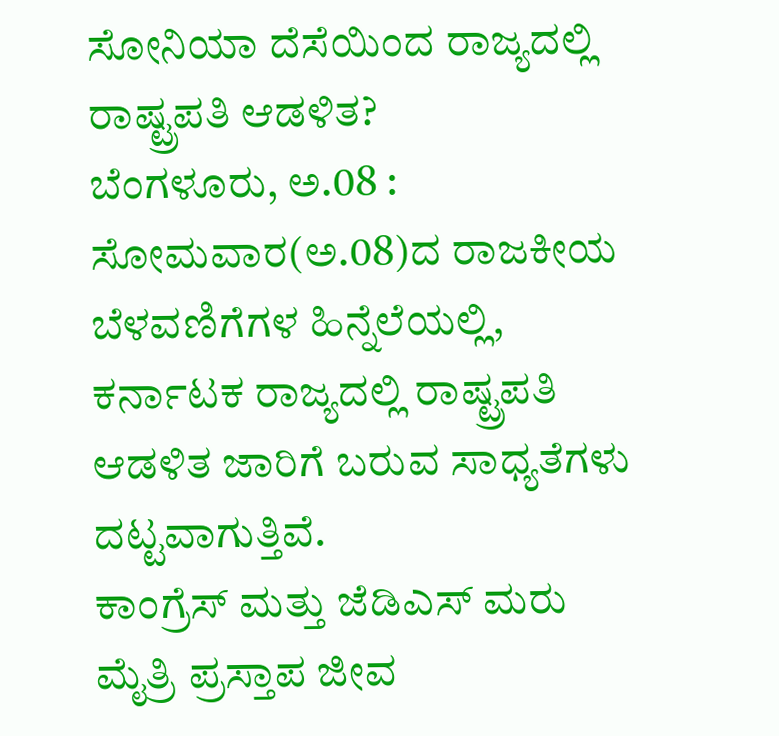ಸೋನಿಯಾ ದೆಸೆಯಿಂದ ರಾಜ್ಯದಲ್ಲಿ ರಾಷ್ಟ್ರಪತಿ ಆಡಳಿತ?
ಬೆಂಗಳೂರು, ಅ.08 : ಸೋಮವಾರ(ಅ.08)ದ ರಾಜಕೀಯ ಬೆಳವಣಿಗೆಗಳ ಹಿನ್ನೆಲೆಯಲ್ಲಿ, ಕರ್ನಾಟಕ ರಾಜ್ಯದಲ್ಲಿ ರಾಷ್ಟ್ರಪತಿ ಆಡಳಿತ ಜಾರಿಗೆ ಬರುವ ಸಾಧ್ಯತೆಗಳು ದಟ್ಟವಾಗುತ್ತಿವೆ.
ಕಾಂಗ್ರೆಸ್ ಮತ್ತು ಜೆಡಿಎಸ್ ಮರು ಮೈತ್ರಿ ಪ್ರಸ್ತಾಪ ಜೀವ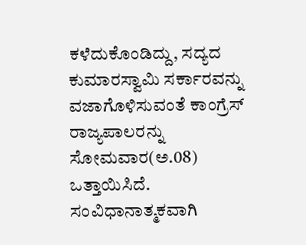ಕಳೆದುಕೊಂಡಿದ್ದು, ಸದ್ಯದ ಕುಮಾರಸ್ವಾಮಿ ಸರ್ಕಾರವನ್ನು ವಜಾಗೊಳಿಸುವಂತೆ ಕಾಂಗ್ರೆಸ್ ರಾಜ್ಯಪಾಲರನ್ನು ಸೋಮವಾರ(ಅ.08) ಒತ್ತಾಯಿಸಿದೆ. ಸಂವಿಧಾನಾತ್ಮಕವಾಗಿ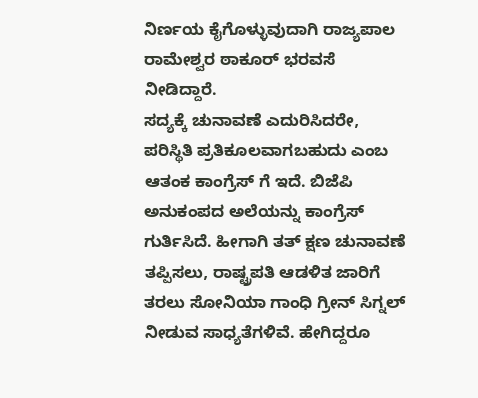ನಿರ್ಣಯ ಕೈಗೊಳ್ಳುವುದಾಗಿ ರಾಜ್ಯಪಾಲ ರಾಮೇಶ್ವರ ಠಾಕೂರ್ ಭರವಸೆ ನೀಡಿದ್ದಾರೆ.
ಸದ್ಯಕ್ಕೆ ಚುನಾವಣೆ ಎದುರಿಸಿದರೇ, ಪರಿಸ್ಥಿತಿ ಪ್ರತಿಕೂಲವಾಗಬಹುದು ಎಂಬ ಆತಂಕ ಕಾಂಗ್ರೆಸ್ ಗೆ ಇದೆ. ಬಿಜೆಪಿ ಅನುಕಂಪದ ಅಲೆಯನ್ನು ಕಾಂಗ್ರೆಸ್ ಗುರ್ತಿಸಿದೆ. ಹೀಗಾಗಿ ತತ್ ಕ್ಷಣ ಚುನಾವಣೆ ತಪ್ಪಿಸಲು, ರಾಷ್ಟ್ರಪತಿ ಆಡಳಿತ ಜಾರಿಗೆ ತರಲು ಸೋನಿಯಾ ಗಾಂಧಿ ಗ್ರೀನ್ ಸಿಗ್ನಲ್ ನೀಡುವ ಸಾಧ್ಯತೆಗಳಿವೆ. ಹೇಗಿದ್ದರೂ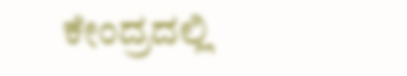ಕೇಂದ್ರದಲ್ಲಿ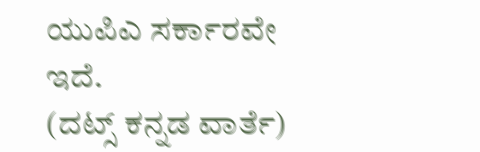ಯುಪಿಎ ಸರ್ಕಾರವೇ ಇದೆ.
(ದಟ್ಸ್ ಕನ್ನಡ ವಾರ್ತೆ)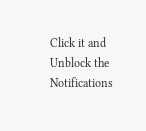Click it and Unblock the Notifications